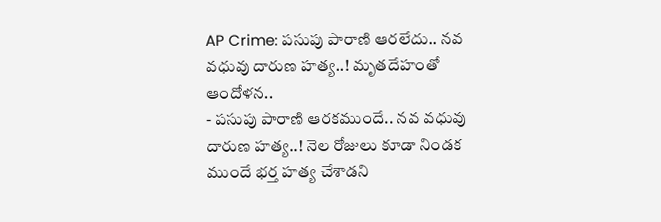AP Crime: పసుపు పారాణి ఆరలేదు.. నవ వధువు దారుణ హత్య..! మృతదేహంతో ఆందోళన..
- పసుపు పారాణి ఆరకముందే.. నవ వధువు దారుణ హత్య..! నెల రోజులు కూడా నిండక ముందే భర్త హత్య చేశాడని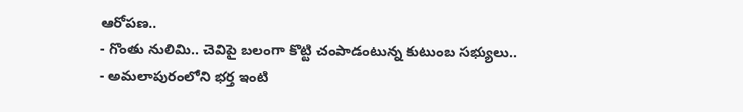ఆరోపణ..
- గొంతు నులిమి.. చెవిపై బలంగా కొట్టి చంపాడంటున్న కుటుంబ సభ్యులు..
- అమలాపురంలోని భర్త ఇంటి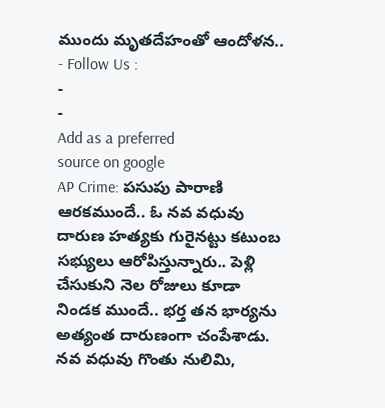ముందు మృతదేహంతో ఆందోళన..
- Follow Us :
-
-
Add as a preferred
source on google
AP Crime: పసుపు పారాణి ఆరకముందే.. ఓ నవ వధువు దారుణ హత్యకు గురైనట్టు కటుంబ సభ్యులు ఆరోపిస్తున్నారు.. పెళ్లి చేసుకుని నెల రోజులు కూడా నిండక ముందే.. భర్త తన భార్యను అత్యంత దారుణంగా చంపేశాడు. నవ వధువు గొంతు నులిమి,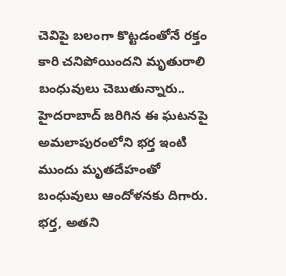చెవిపై బలంగా కొట్టడంతోనే రక్తం కారి చనిపోయిందని మృతురాలి బంధువులు చెబుతున్నారు.. హైదరాబాద్ జరిగిన ఈ ఘటనపై అమలాపురంలోని భర్త ఇంటి ముందు మృతదేహంతో బంధువులు ఆందోళనకు దిగారు. భర్త, అతని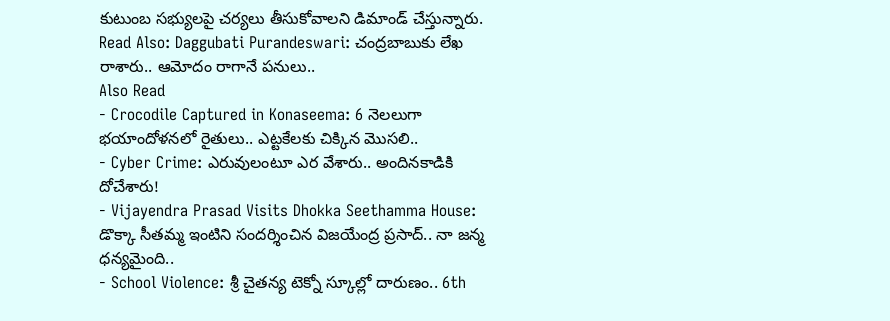కుటుంబ సభ్యులపై చర్యలు తీసుకోవాలని డిమాండ్ చేస్తున్నారు.
Read Also: Daggubati Purandeswari: చంద్రబాబుకు లేఖ రాశారు.. ఆమోదం రాగానే పనులు..
Also Read
- Crocodile Captured in Konaseema: 6 నెలలుగా భయాందోళనలో రైతులు.. ఎట్టకేలకు చిక్కిన మొసలి..
- Cyber Crime: ఎరువులంటూ ఎర వేశారు.. అందినకాడికి దోచేశారు!
- Vijayendra Prasad Visits Dhokka Seethamma House: డొక్కా సీతమ్మ ఇంటిని సందర్శించిన విజయేంద్ర ప్రసాద్.. నా జన్మ ధన్యమైంది..
- School Violence: శ్రీ చైతన్య టెక్నో స్కూల్లో దారుణం.. 6th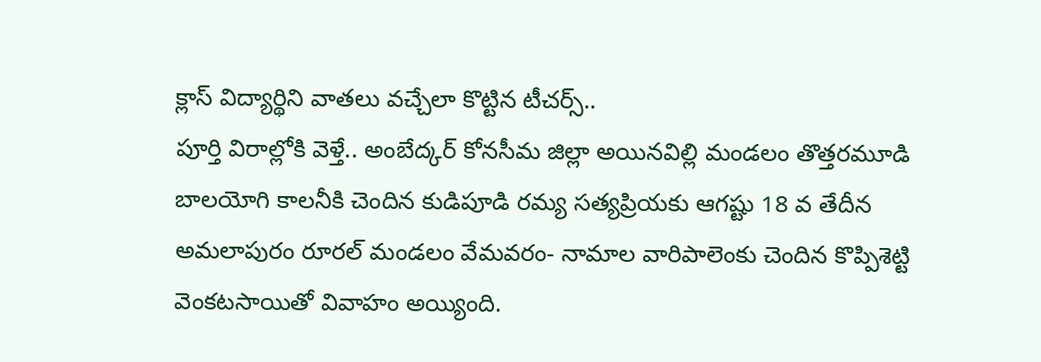క్లాస్ విద్యార్థిని వాతలు వచ్చేలా కొట్టిన టీచర్స్..
పూర్తి విరాల్లోకి వెళ్తే.. అంబేద్కర్ కోనసీమ జిల్లా అయినవిల్లి మండలం తొత్తరమూడి బాలయోగి కాలనీకి చెందిన కుడిపూడి రమ్య సత్యప్రియకు ఆగష్టు 18 వ తేదీన అమలాపురం రూరల్ మండలం వేమవరం- నామాల వారిపాలెంకు చెందిన కొప్పిశెట్టి వెంకటసాయితో వివాహం అయ్యింది.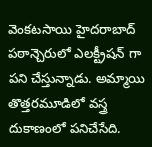వెంకటసాయి హైదరాబాద్ పఠాన్చెరులో ఎలక్ట్రీషన్ గా పని చేస్తున్నాడు. అమ్మాయి తొత్తరమూడిలో వస్త్ర దుకాణంలో పనిచేసేది.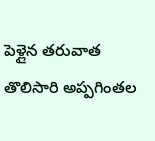పెళ్లైన తరువాత తొలిసారి అప్పగింతల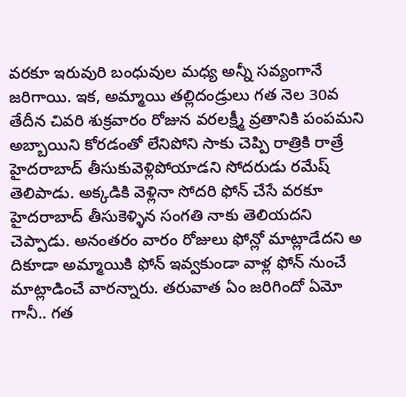వరకూ ఇరువురి బంధువుల మధ్య అన్నీ సవ్యంగానే జరిగాయి. ఇక, అమ్మాయి తల్లిదండ్రులు గత నెల 30వ తేదీన చివరి శుక్రవారం రోజున వరలక్ష్మీ వ్రతానికి పంపమని అబ్బాయిని కోరడంతో లేనిపోని సాకు చెప్పి రాత్రికి రాత్రే హైదరాబాద్ తీసుకువెళ్లిపోయాడని సోదరుడు రమేష్ తెలిపాడు. అక్కడికి వెళ్లినా సోదరి ఫోన్ చేసే వరకూ హైదరాబాద్ తీసుకెళ్ళిన సంగతి నాకు తెలియదని చెప్పాడు. అనంతరం వారం రోజులు ఫోన్లో మాట్లాడేదని అ దికూడా అమ్మాయికి ఫోన్ ఇవ్వకుండా వాళ్ల ఫోన్ నుంచే మాట్లాడించే వారన్నారు. తరువాత ఏం జరిగిందో ఏమో గానీ.. గత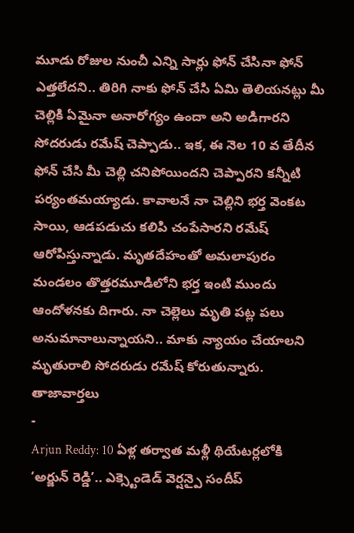మూడు రోజుల నుంచీ ఎన్ని సార్లు ఫోన్ చేసినా ఫోన్ ఎత్తలేదని.. తిరిగి నాకు ఫోన్ చేసి ఏమి తెలియనట్లు మీ చెల్లికి ఏమైనా అనారోగ్యం ఉందా అని అడిగారని సోదరుడు రమేష్ చెప్పాడు.. ఇక, ఈ నెల 10 వ తేదీన ఫోన్ చేసి మీ చెల్లి చనిపోయిందని చెప్పారని కన్నీటి పర్యంతమయ్యాడు. కావాలనే నా చెల్లిని భర్త వెంకట సాయి, ఆడపడుచు కలిపి చంపేసారని రమేష్ ఆరోపిస్తున్నాడు. మృతదేహంతో అమలాపురం మండలం తొత్తరమూడిలోని భర్త ఇంటి ముందు ఆందోళనకు దిగారు. నా చెల్లెలు మృతి పట్ల పలు అనుమానాలున్నాయని.. మాకు న్యాయం చేయాలని మృతురాలి సోదరుడు రమేష్ కోరుతున్నారు.
తాజావార్తలు
-
Arjun Reddy: 10 ఏళ్ల తర్వాత మళ్లీ థియేటర్లలోకి ‘అర్జున్ రెడ్డి’.. ఎక్స్టెండెడ్ వెర్షన్పై సందీప్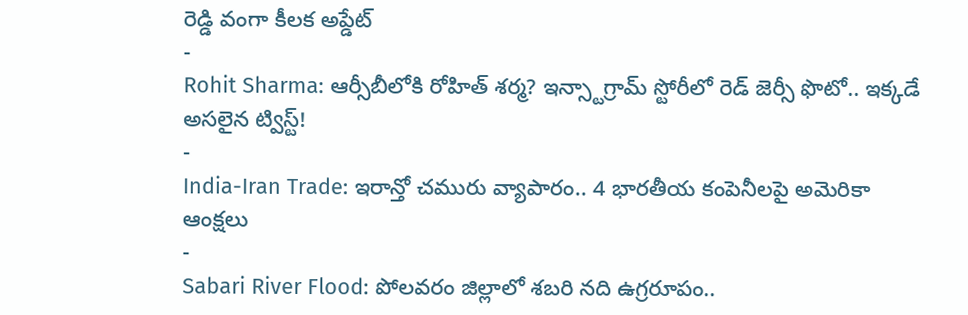రెడ్డి వంగా కీలక అప్డేట్
-
Rohit Sharma: ఆర్సీబీలోకి రోహిత్ శర్మ? ఇన్స్టాగ్రామ్ స్టోరీలో రెడ్ జెర్సీ ఫొటో.. ఇక్కడే అసలైన ట్విస్ట్!
-
India-Iran Trade: ఇరాన్తో చమురు వ్యాపారం.. 4 భారతీయ కంపెనీలపై అమెరికా ఆంక్షలు
-
Sabari River Flood: పోలవరం జిల్లాలో శబరి నది ఉగ్రరూపం..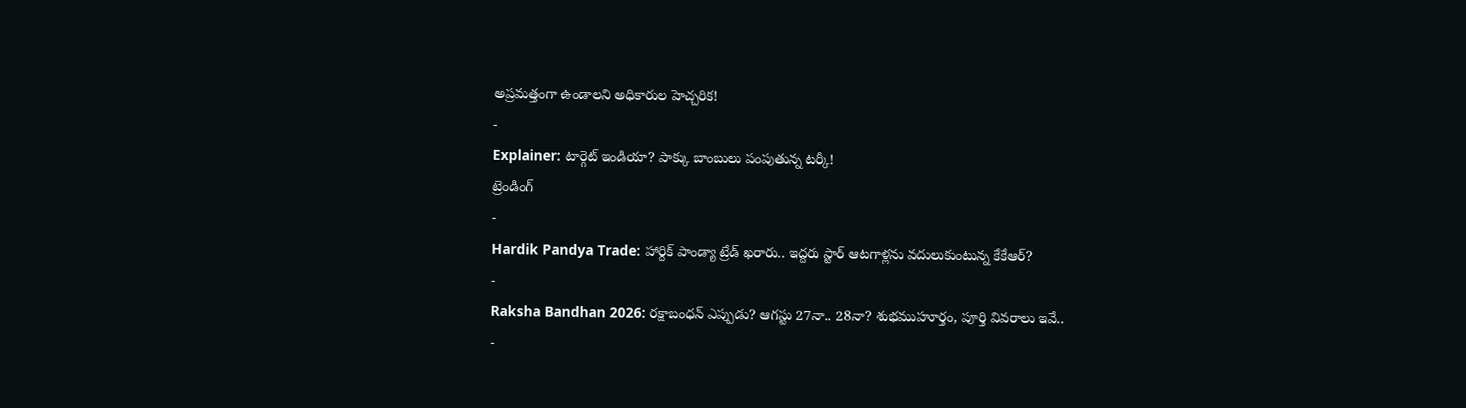అప్రమత్తంగా ఉండాలని అధికారుల హెచ్చరిక!
-
Explainer: టార్గెట్ ఇండియా? పాక్కు బాంబులు పంపుతున్న టర్కీ!
ట్రెండింగ్
-
Hardik Pandya Trade: హార్దిక్ పాండ్యా ట్రేడ్ ఖరారు.. ఇద్దరు స్టార్ ఆటగాళ్లను వదులుకుంటున్న కేకేఆర్?
-
Raksha Bandhan 2026: రక్షాబంధన్ ఎప్పుడు? ఆగస్టు 27నా.. 28నా? శుభముహూర్తం, పూర్తి వివరాలు ఇవే..
-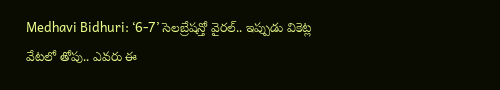Medhavi Bidhuri: ‘6-7’ సెలబ్రేషన్తో వైరల్.. ఇప్పుడు వికెట్ల వేటలో తోపు.. ఎవరు ఈ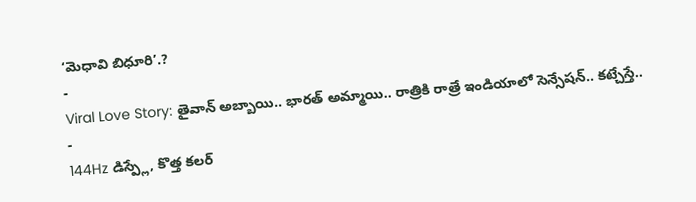‘మెధావి బిధూరి’.?
-
Viral Love Story: తైవాన్ అబ్బాయి.. భారత్ అమ్మాయి.. రాత్రికి రాత్రే ఇండియాలో సెన్సేషన్.. కట్చేస్తే..
-
144Hz డిస్ప్లే, కొత్త కలర్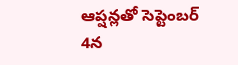ఆప్షన్లతో సెప్టెంబర్ 4న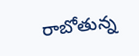రాబోతున్న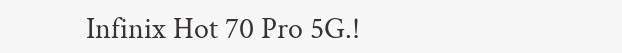Infinix Hot 70 Pro 5G.!